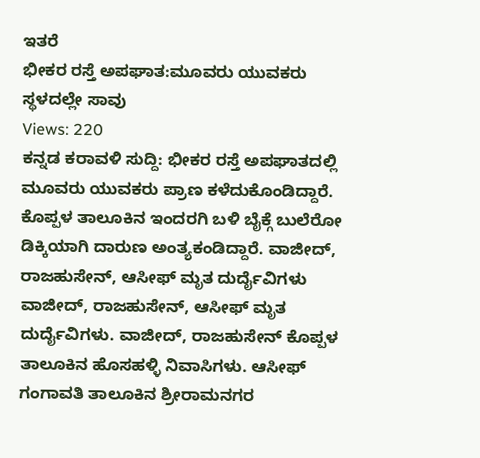ಇತರೆ
ಭೀಕರ ರಸ್ತೆ ಅಪಘಾತ:ಮೂವರು ಯುವಕರು ಸ್ಥಳದಲ್ಲೇ ಸಾವು
Views: 220
ಕನ್ನಡ ಕರಾವಳಿ ಸುದ್ದಿ: ಭೀಕರ ರಸ್ತೆ ಅಪಘಾತದಲ್ಲಿ ಮೂವರು ಯುವಕರು ಪ್ರಾಣ ಕಳೆದುಕೊಂಡಿದ್ದಾರೆ.
ಕೊಪ್ಪಳ ತಾಲೂಕಿನ ಇಂದರಗಿ ಬಳಿ ಬೈಕ್ಗೆ ಬುಲೆರೋ ಡಿಕ್ಕಿಯಾಗಿ ದಾರುಣ ಅಂತ್ಯಕಂಡಿದ್ದಾರೆ. ವಾಜೀದ್, ರಾಜಹುಸೇನ್, ಆಸೀಫ್ ಮೃತ ದುರ್ದೈವಿಗಳು
ವಾಜೀದ್, ರಾಜಹುಸೇನ್, ಆಸೀಫ್ ಮೃತ ದುರ್ದೈವಿಗಳು. ವಾಜೀದ್, ರಾಜಹುಸೇನ್ ಕೊಪ್ಪಳ ತಾಲೂಕಿನ ಹೊಸಹಳ್ಳಿ ನಿವಾಸಿಗಳು. ಆಸೀಫ್ ಗಂಗಾವತಿ ತಾಲೂಕಿನ ಶ್ರೀರಾಮನಗರ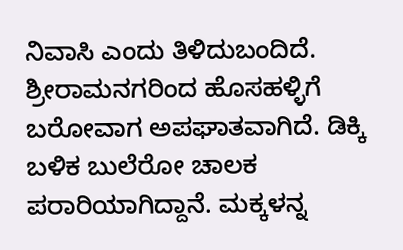ನಿವಾಸಿ ಎಂದು ತಿಳಿದುಬಂದಿದೆ.
ಶ್ರೀರಾಮನಗರಿಂದ ಹೊಸಹಳ್ಳಿಗೆ ಬರೋವಾಗ ಅಪಘಾತವಾಗಿದೆ. ಡಿಕ್ಕಿ ಬಳಿಕ ಬುಲೆರೋ ಚಾಲಕ ಪರಾರಿಯಾಗಿದ್ದಾನೆ. ಮಕ್ಕಳನ್ನ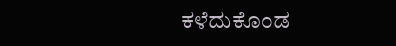ಕಳೆದುಕೊಂಡ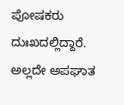ಪೋಷಕರು ದುಃಖದಲ್ಲಿದ್ದಾರೆ. ಅಲ್ಲದೇ ಅಪಘಾತ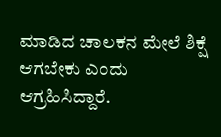ಮಾಡಿದ ಚಾಲಕನ ಮೇಲೆ ಶಿಕ್ಷೆ ಆಗಬೇಕು ಎಂದು ಆಗ್ರಹಿಸಿದ್ದಾರೆ.